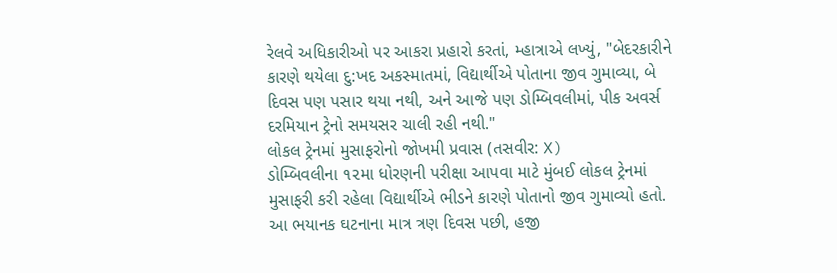રેલવે અધિકારીઓ પર આકરા પ્રહારો કરતાં, મ્હાત્રાએ લખ્યું, "બેદરકારીને કારણે થયેલા દુ:ખદ અકસ્માતમાં, વિદ્યાર્થીએ પોતાના જીવ ગુમાવ્યા, બે દિવસ પણ પસાર થયા નથી, અને આજે પણ ડોમ્બિવલીમાં, પીક અવર્સ દરમિયાન ટ્રેનો સમયસર ચાલી રહી નથી."
લોકલ ટ્રેનમાં મુસાફરોનો જોખમી પ્રવાસ (તસવીર: X)
ડોમ્બિવલીના ૧૨મા ધોરણની પરીક્ષા આપવા માટે મુંબઈ લોકલ ટ્રેનમાં મુસાફરી કરી રહેલા વિદ્યાર્થીએ ભીડને કારણે પોતાનો જીવ ગુમાવ્યો હતો. આ ભયાનક ઘટનાના માત્ર ત્રણ દિવસ પછી, હજી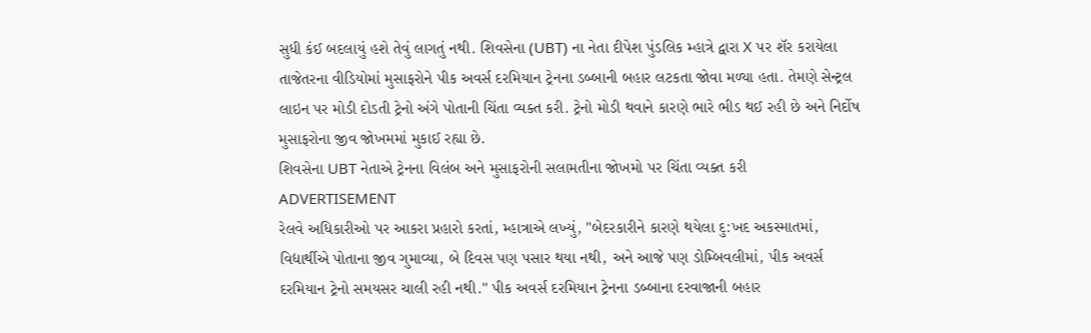સુધી કંઈ બદલાયું હશે તેવું લાગતું નથી. શિવસેના (UBT) ના નેતા દીપેશ પુંડલિક મ્હાત્રે દ્વારા X પર શૅર કરાયેલા તાજેતરના વીડિયોમાં મુસાફરોને પીક અવર્સ દરમિયાન ટ્રેનના ડબ્બાની બહાર લટકતા જોવા મળ્યા હતા. તેમણે સેન્ટ્રલ લાઇન પર મોડી દોડતી ટ્રેનો અંગે પોતાની ચિંતા વ્યક્ત કરી. ટ્રેનો મોડી થવાને કારણે ભારે ભીડ થઈ રહી છે અને નિર્દોષ મુસાફરોના જીવ જોખમમાં મુકાઈ રહ્યા છે.
શિવસેના UBT નેતાએ ટ્રેનના વિલંબ અને મુસાફરોની સલામતીના જોખમો પર ચિંતા વ્યક્ત કરી
ADVERTISEMENT
રેલવે અધિકારીઓ પર આકરા પ્રહારો કરતાં, મ્હાત્રાએ લખ્યું, "બેદરકારીને કારણે થયેલા દુ:ખદ અકસ્માતમાં, વિદ્યાર્થીએ પોતાના જીવ ગુમાવ્યા, બે દિવસ પણ પસાર થયા નથી, અને આજે પણ ડોમ્બિવલીમાં, પીક અવર્સ દરમિયાન ટ્રેનો સમયસર ચાલી રહી નથી." પીક અવર્સ દરમિયાન ટ્રેનના ડબ્બાના દરવાજાની બહાર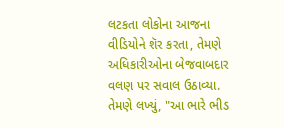લટકતા લોકોના આજના વીડિયોને શૅર કરતા, તેમણે અધિકારીઓના બેજવાબદાર વલણ પર સવાલ ઉઠાવ્યા. તેમણે લખ્યું, "આ ભારે ભીડ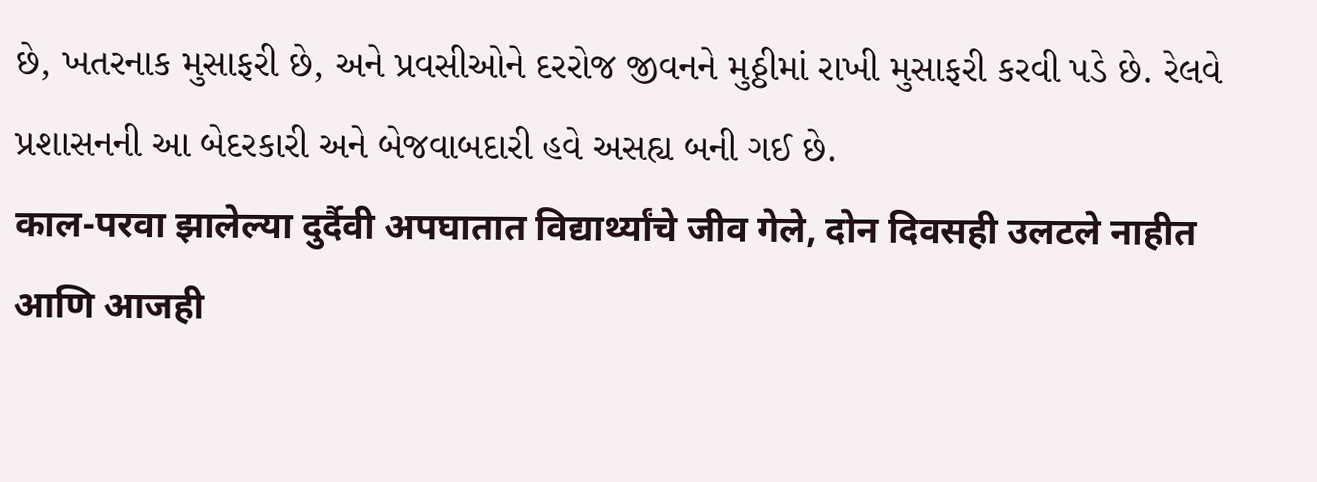છે, ખતરનાક મુસાફરી છે, અને પ્રવસીઓને દરરોજ જીવનને મુઠ્ઠીમાં રાખી મુસાફરી કરવી પડે છે. રેલવે પ્રશાસનની આ બેદરકારી અને બેજવાબદારી હવે અસહ્ય બની ગઈ છે.
काल-परवा झालेल्या दुर्दैवी अपघातात विद्यार्थ्यांचे जीव गेले, दोन दिवसही उलटले नाहीत आणि आजही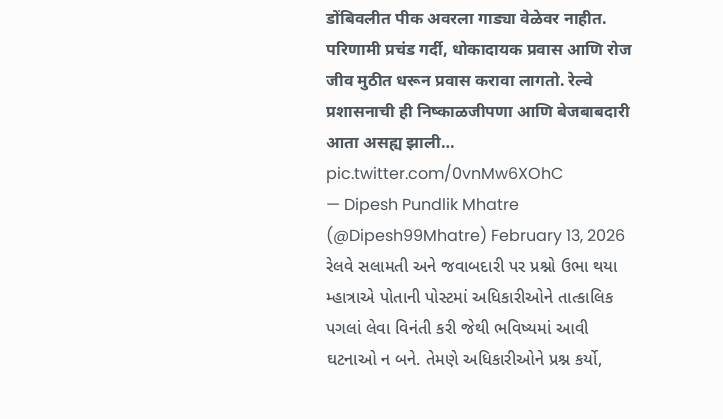डोंबिवलीत पीक अवरला गाड्या वेळेवर नाहीत. परिणामी प्रचंड गर्दी, धोकादायक प्रवास आणि रोज जीव मुठीत धरून प्रवास करावा लागतो. रेल्वे प्रशासनाची ही निष्काळजीपणा आणि बेजबाबदारी आता असह्य झाली… pic.twitter.com/0vnMw6XOhC
— Dipesh Pundlik Mhatre (@Dipesh99Mhatre) February 13, 2026
રેલવે સલામતી અને જવાબદારી પર પ્રશ્નો ઉભા થયા
મ્હાત્રાએ પોતાની પોસ્ટમાં અધિકારીઓને તાત્કાલિક પગલાં લેવા વિનંતી કરી જેથી ભવિષ્યમાં આવી ઘટનાઓ ન બને. તેમણે અધિકારીઓને પ્રશ્ન કર્યો,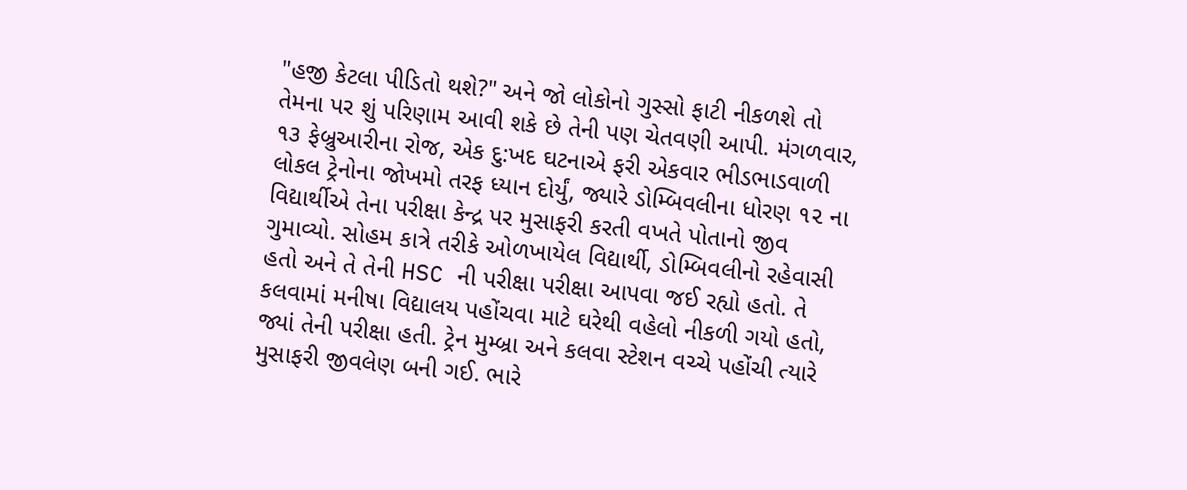"હજી કેટલા પીડિતો થશે?" અને જો લોકોનો ગુસ્સો ફાટી નીકળશે તો તેમના પર શું પરિણામ આવી શકે છે તેની પણ ચેતવણી આપી. મંગળવાર, ૧૩ ફેબ્રુઆરીના રોજ, એક દુ:ખદ ઘટનાએ ફરી એકવાર ભીડભાડવાળી લોકલ ટ્રેનોના જોખમો તરફ ધ્યાન દોર્યું, જ્યારે ડોમ્બિવલીના ધોરણ ૧૨ ના વિદ્યાર્થીએ તેના પરીક્ષા કેન્દ્ર પર મુસાફરી કરતી વખતે પોતાનો જીવ ગુમાવ્યો. સોહમ કાત્રે તરીકે ઓળખાયેલ વિદ્યાર્થી, ડોમ્બિવલીનો રહેવાસી હતો અને તે તેની HSC ની પરીક્ષા પરીક્ષા આપવા જઈ રહ્યો હતો. તે કલવામાં મનીષા વિદ્યાલય પહોંચવા માટે ઘરેથી વહેલો નીકળી ગયો હતો, જ્યાં તેની પરીક્ષા હતી. ટ્રેન મુમ્બ્રા અને કલવા સ્ટેશન વચ્ચે પહોંચી ત્યારે મુસાફરી જીવલેણ બની ગઈ. ભારે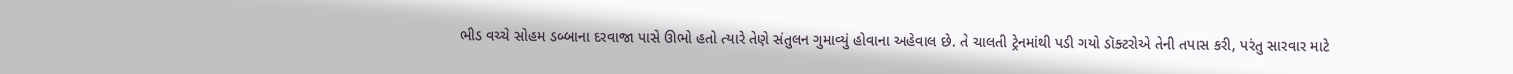ભીડ વચ્ચે સોહમ ડબ્બાના દરવાજા પાસે ઊભો હતો ત્યારે તેણે સંતુલન ગુમાવ્યું હોવાના અહેવાલ છે. તે ચાલતી ટ્રેનમાંથી પડી ગયો ડૉક્ટરોએ તેની તપાસ કરી, પરંતુ સારવાર માટે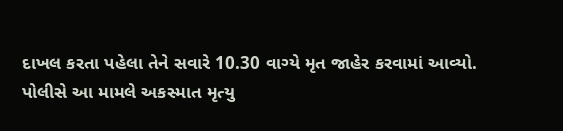દાખલ કરતા પહેલા તેને સવારે 10.30 વાગ્યે મૃત જાહેર કરવામાં આવ્યો. પોલીસે આ મામલે અકસ્માત મૃત્યુ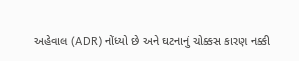અહેવાલ (ADR) નોંધ્યો છે અને ઘટનાનું ચોક્કસ કારણ નક્કી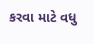કરવા માટે વધુ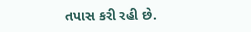તપાસ કરી રહી છે.